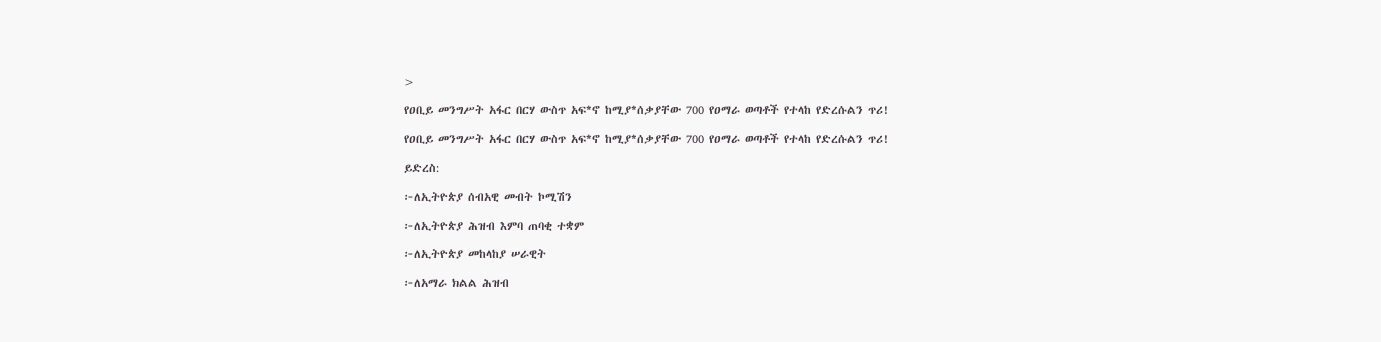>

የዐቢይ መንግሥት አፋር በርሃ ውስጥ አፍ*ኖ ከሚያ*ሰቃያቸው 700 የዐማራ ወጣቶች የተላከ የድረሱልን ጥሪ!

የዐቢይ መንግሥት አፋር በርሃ ውስጥ አፍ*ኖ ከሚያ*ሰቃያቸው 700 የዐማራ ወጣቶች የተላከ የድረሱልን ጥሪ!

ይድረስ:

፦ለኢትዮጵያ ሰብአዊ መብት ኮሚሽን

፦ለኢትዮጵያ ሕዝብ እምባ ጠባቂ ተቋም

፦ለኢትዮጵያ መከላከያ ሠራዊት

፦ለአማራ ክልል ሕዝብ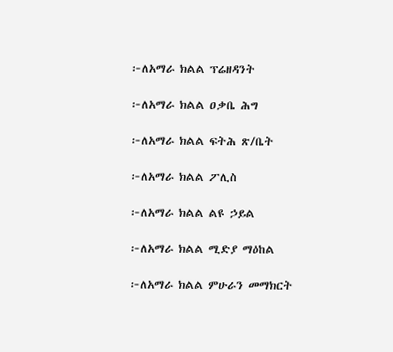፦ለአማራ ክልል ፕሬዘዳንት

፦ለአማራ ክልል ዐቃቤ ሕግ

፦ለአማራ ክልል ፍትሕ ጽ/ቤት

፦ለአማራ ክልል ፖሊስ

፦ለአማራ ክልል ልዩ ኃይል

፦ለአማራ ክልል ሚድያ ማዕከል

፦ለአማራ ክልል ምሁራን መማክርት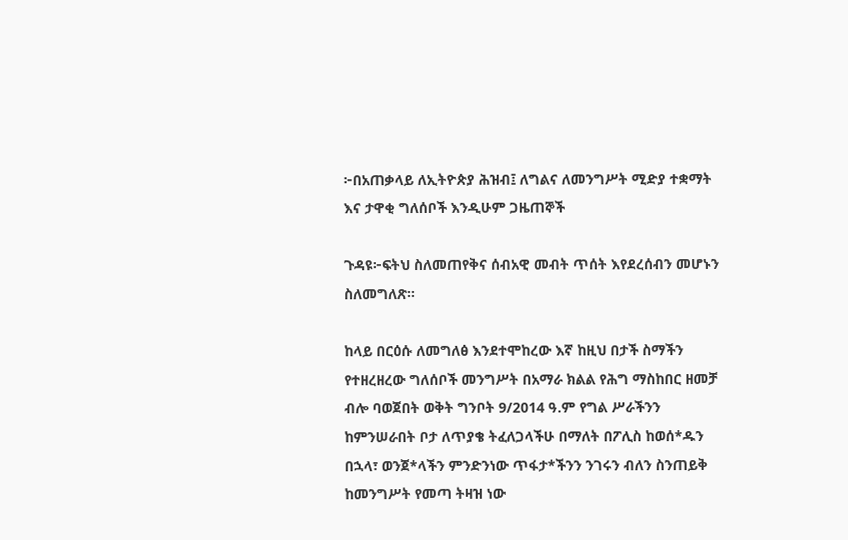፦በአጠቃላይ ለኢትዮጵያ ሕዝብ፤ ለግልና ለመንግሥት ሚድያ ተቋማት እና ታዋቂ ግለሰቦች እንዲሁም ጋዜጠኞች

ጉዳዩ፦ፍትህ ስለመጠየቅና ሰብአዊ መብት ጥሰት እየደረሰብን መሆኑን ስለመግለጽ።

ከላይ በርዕሱ ለመግለፅ እንደተሞከረው እኛ ከዚህ በታች ስማችን የተዘረዘረው ግለሰቦች መንግሥት በአማራ ክልል የሕግ ማስከበር ዘመቻ ብሎ ባወጀበት ወቅት ግንቦት 9/2014 ዓ.ም የግል ሥራችንን ከምንሠራበት ቦታ ለጥያቄ ትፈለጋላችሁ በማለት በፖሊስ ከወሰ*ዱን በኋላ፣ ወንጀ*ላችን ምንድንነው ጥፋታ*ችንን ንገሩን ብለን ስንጠይቅ ከመንግሥት የመጣ ትዛዝ ነው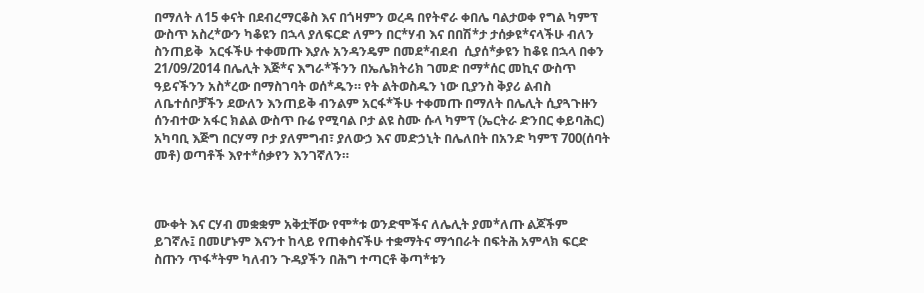በማለት ለ15 ቀናት በደብረማርቆስ እና በጎዛምን ወረዳ በየትኖራ ቀበሌ ባልታወቀ የግል ካምፕ ውስጥ አስረ*ውን ካቆዩን በኋላ ያለፍርድ ለምን በር*ሃብ እና በበሽ*ታ ታሰቃዩ*ናላችሁ ብለን ስንጠይቅ  አርፋችሁ ተቀመጡ እያሉ አንዳንዴም በመደ*ብደብ  ሲያሰ*ቃዩን ከቆዩ በኋላ በቀን 21/09/2014 በሌሊት እጅ*ና እግራ*ችንን በኤሌክትሪክ ገመድ በማ*ሰር መኪና ውስጥ ዓይናችንን አስ*ረው በማስገባት ወሰ*ዱን። የት ልትወስዱን ነው ቢያንስ ቅያሪ ልብስ ለቤተሰቦቻችን ደውለን እንጠይቅ ብንልም አርፋ*ችሁ ተቀመጡ በማለት በሌሊት ሲያጓጉዙን ሰንብተው አፋር ክልል ውስጥ ቡሬ የሚባል ቦታ ልዩ ስሙ ሱላ ካምፕ (ኤርትራ ድንበር ቀይባሕር) አካባቢ እጅግ በርሃማ ቦታ ያለምግብ፣ ያለውኃ እና መድኃኒት በሌለበት በአንድ ካምፕ 700(ሰባት መቶ) ወጣቶች እየተ*ሰቃየን እንገኛለን።



ሙቀት እና ርሃብ መቋቋም አቅቷቸው የሞ*ቱ ወንድሞችና ለሌሊት ያመ*ለጡ ልጆችም ይገኛሉ፤ በመሆኑም እናንተ ከላይ የጠቀስናችሁ ተቋማትና ማኅበራት በፍትሕ አምላክ ፍርድ ስጡን ጥፋ*ትም ካለብን ጉዳያችን በሕግ ተጣርቶ ቅጣ*ቱን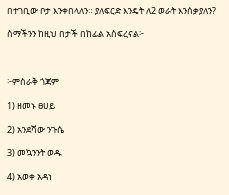በተገቢው ቦታ እንቀበላለን። ያለፍርድ እንዴት ለ2 ወራት እንሰቃያለን?

ስማችንን ከዚህ በታች በከፊል አስፍረናል፦



፦ምስራቅ ጎጃም

1) ዘመኑ ፀሀይ

2) አንደሻው ንጉሴ

3) መኳንንት ወዱ

4) አወቀ አዳነ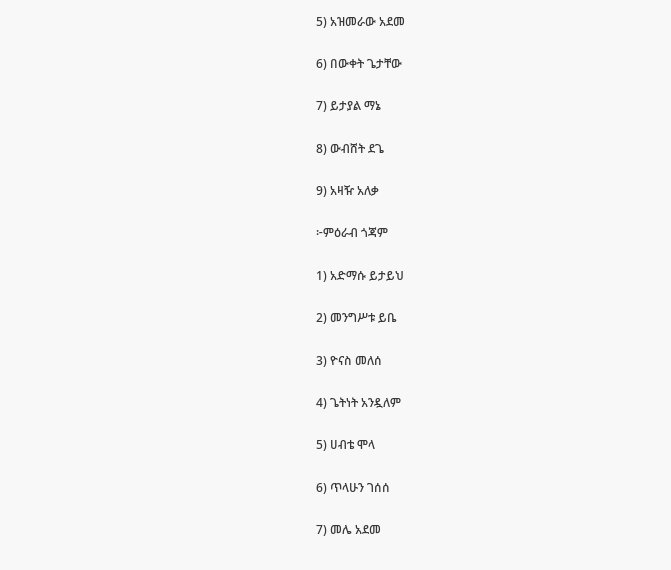5) አዝመራው አደመ

6) በውቀት ጌታቸው

7) ይታያል ማኔ

8) ውብሸት ደጌ

9) አዛዥ አለቃ

፦ምዕራብ ጎጃም

1) አድማሱ ይታይህ

2) መንግሥቱ ይቤ

3) ዮናስ መለሰ

4) ጌትነት አንዷለም

5) ሀብቴ ሞላ

6) ጥላሁን ገሰሰ

7) መሌ አደመ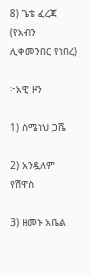8) ጌቴ ፈረጃ (የአብን ሊቀመንበር የነበረ)

፦አዊ ዞን

1) ስሜነህ ጋሼ

2) አንዷለም የሽዋስ

3) ዘመኑ አቤል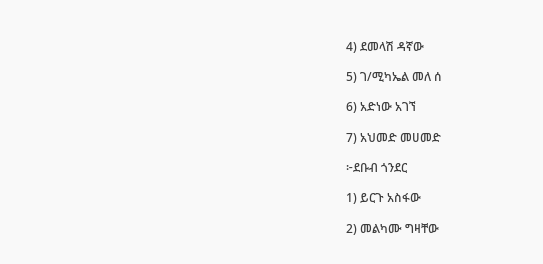4) ደመላሽ ዳኛው

5) ገ/ሚካኤል መለ ሰ

6) አድነው አገኘ

7) አህመድ መሀመድ

፦ደቡብ ጎንደር

1) ይርጉ አስፋው

2) መልካሙ ግዛቸው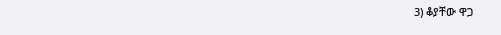3) ቆያቸው ዋጋ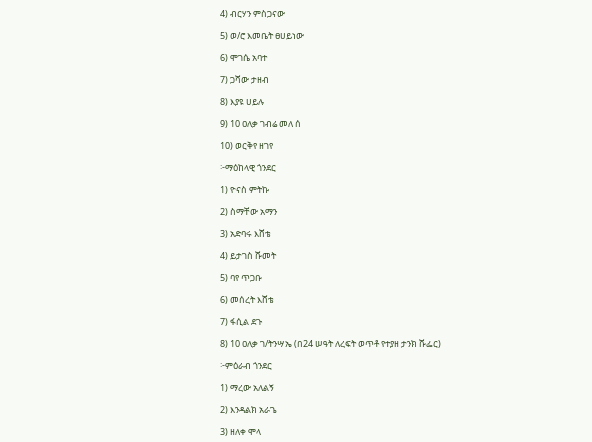4) ብርሃን ምስጋናው

5) ወ/ሮ እመቤት ፀሀይነው

6) ሞገሴ አባተ

7) ጋሻው ታዘብ

8) እያዩ ሀይሉ

9) 10 ዐለቃ ገብሬ መለ ሰ

10) ወርቅየ ዘገየ

፦ማዕከላዊ ጎንደር

1) ዮናስ ምትኩ

2) ስማቸው አማን

3) አድባሩ እሸቴ

4) ይታገስ ሹመት

5) ባየ ጥጋቡ

6) መሰረት እሸቴ

7) ፋሲል ደጉ

8) 10 ዐለቃ ገ/ትንሣኤ (በ24 ሠዓት ለረፍት ወጥቶ የተያዘ ታንክ ሹፌር)

፦ምዕራብ ጎንደር

1) ማረው አለልኝ

2) እንዳልክ አራጌ

3) ዘለቀ ሞላ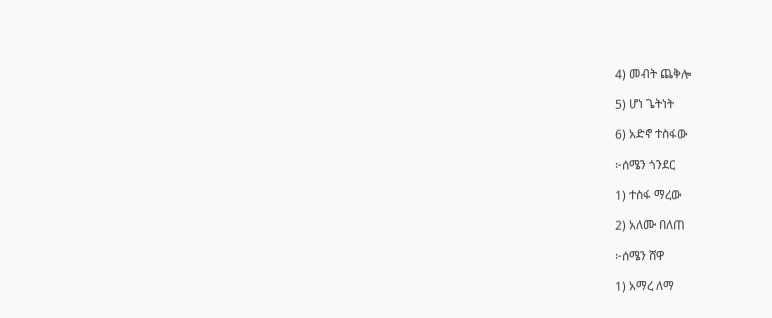4) መብት ጨቅሎ

5) ሆነ ጌትነት

6) አድኖ ተስፋው

፦ሰሜን ጎንደር

1) ተስፋ ማረው

2) አለሙ በለጠ

፦ሰሜን ሸዋ

1) አማረ ለማ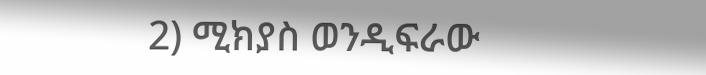2) ሚክያስ ወንዲፍራው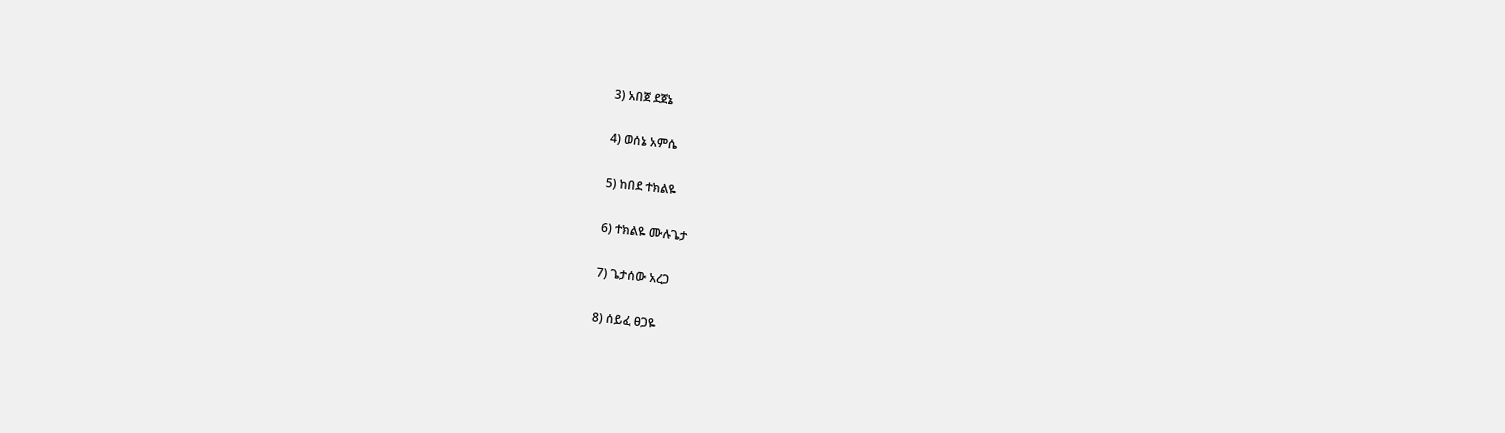3) አበጀ ደጀኔ

4) ወሰኔ አምሴ

5) ከበደ ተክልዬ

6) ተክልዬ ሙሉጌታ

7) ጌታሰው አረጋ

8) ሰይፈ ፀጋዬ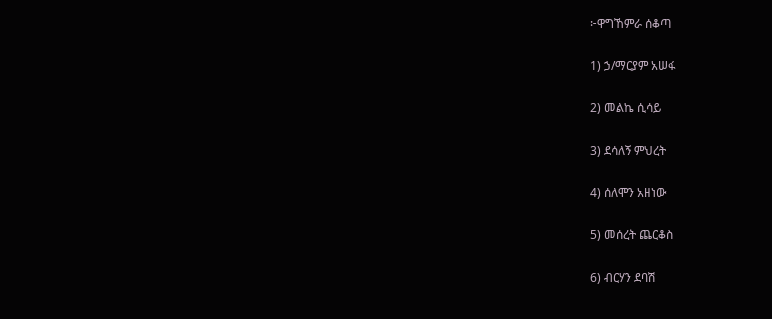፦ዋግኸምራ ሰቆጣ

1) ኃ/ማርያም አሠፋ

2) መልኬ ሲሳይ

3) ደሳለኝ ምህረት

4) ሰለሞን አዘነው

5) መሰረት ጨርቆስ

6) ብርሃን ደባሽ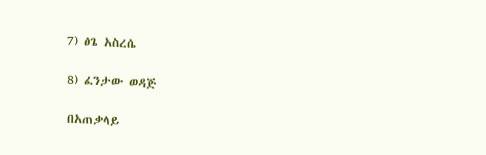7) ፅጌ አስረሴ

8) ፈንታው ወዳጅ

በአጠቃላይ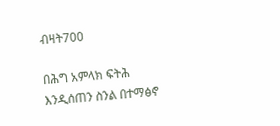ብዛት700

በሕግ አምላክ ፍትሕ እንዲሰጠን ስንል በተማፅኖ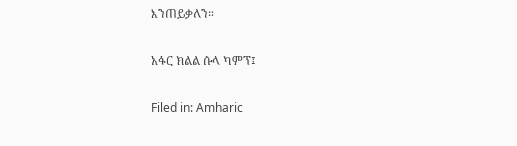እንጠይቃለን።

አፋር ክልል ሱላ ካምፕ፤

Filed in: Amharic